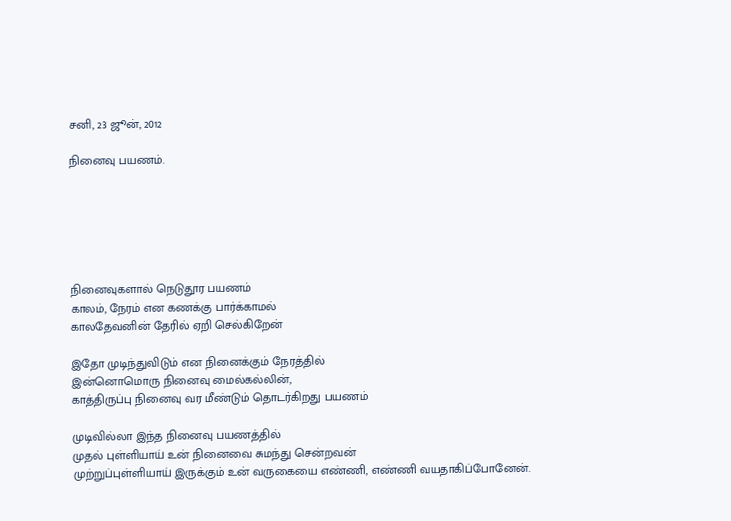சனி, 23 ஜூன், 2012

நினைவு பயணம்.






நினைவுகளால் நெடுதூர பயணம்
காலம், நேரம் என கணக்கு பார்க்காமல்
காலதேவனின் தேரில் ஏறி செல்கிறேன்

இதோ முடிந்துவிடும் என நினைக்கும் நேரத்தில்
இன்னொமொரு நினைவு மைல்கல்லின்,
காத்திருப்பு நினைவு வர மீண்டும் தொடர்கிறது பயணம்

முடிவில்லா இந்த நினைவு பயணத்தில்
முதல் புள்ளியாய் உன் நினைவை சுமந்து சென்றவன்
முற்றுப்புள்ளியாய் இருக்கும் உன் வருகையை எண்ணி, எண்ணி வயதாகிப்போனேன்.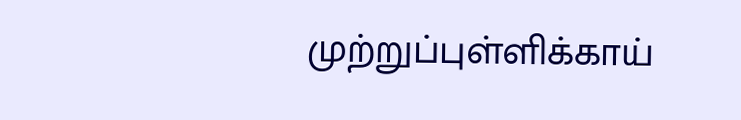முற்றுப்புள்ளிக்காய்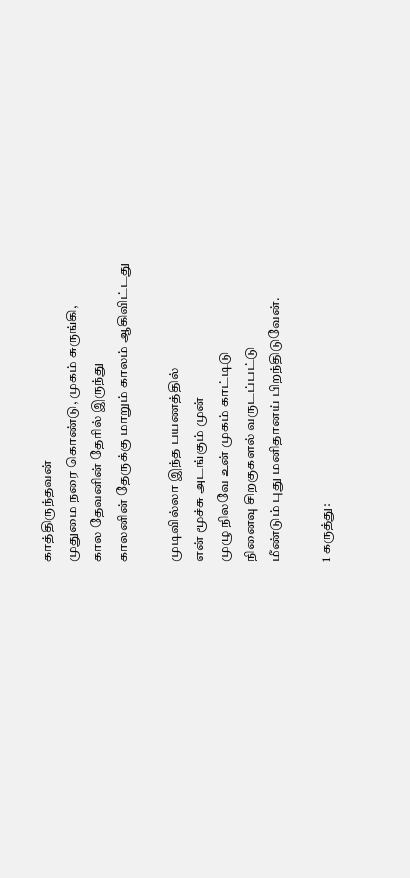காத்திருந்தவன்
முதுமை நரை கொண்டு, முகம் சுருங்கி,
கால தேவனின் தேரில் இருந்து
காலனின் தேருக்கு மாறும் காலம் ஆகிவிட்டது

முடிவில்லா இந்த பயணத்தில்
என் மூச்சு அடங்கும் முன்
முழு நிலவே உன் முகம் காட்டிடு
நினைவு சிறகுகளல் வருடப்பட்டு
மீண்டும் புது மனிதானய் பிறந்திடுவேன்.

1 கருத்து: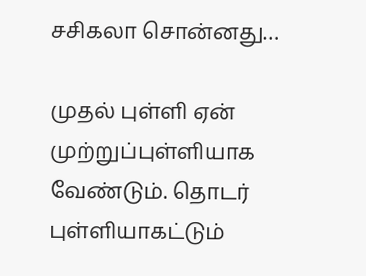சசிகலா சொன்னது…

முதல் புள்ளி ஏன் முற்றுப்புள்ளியாக வேண்டும். தொடர் புள்ளியாகட்டும்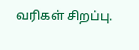வரிகள் சிறப்பு.